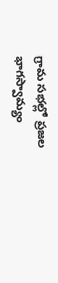గ్రామ సభల్లో ప్రజల భాగస్వామ్యం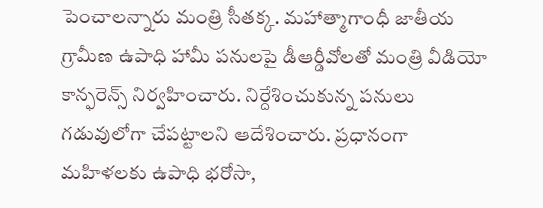పెంచాలన్నారు మంత్రి సీతక్క. మహాత్మాగాంధీ జాతీయ గ్రామీణ ఉపాధి హామీ పనులపై డీఆర్డీవోలతో మంత్రి వీడియో కాన్ఫరెన్స్ నిర్వహించారు. నిర్దేశించుకున్న పనులు గడువులోగా చేపట్టాలని ఆదేశించారు. ప్రధానంగా మహిళలకు ఉపాధి భరోసా,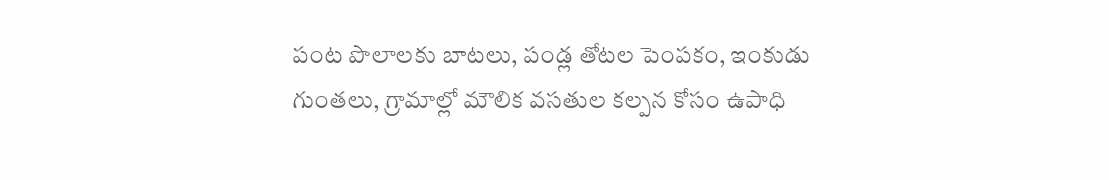పంట పొలాలకు బాటలు, పండ్ల తోటల పెంపకం, ఇంకుడు గుంతలు, గ్రామాల్లో మౌలిక వసతుల కల్పన కోసం ఉపాధి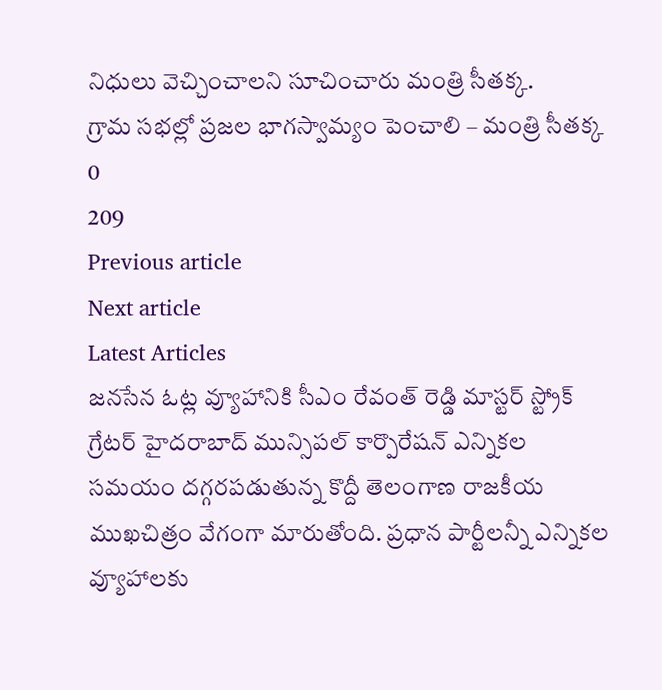నిధులు వెచ్చించాలని సూచించారు మంత్రి సీతక్క.
గ్రామ సభల్లో ప్రజల భాగస్వామ్యం పెంచాలి – మంత్రి సీతక్క
0
209
Previous article
Next article
Latest Articles
జనసేన ఓట్ల వ్యూహానికి సీఎం రేవంత్ రెడ్డి మాస్టర్ స్ట్రోక్
గ్రేటర్ హైదరాబాద్ మున్సిపల్ కార్పొరేషన్ ఎన్నికల సమయం దగ్గరపడుతున్న కొద్దీ తెలంగాణ రాజకీయ ముఖచిత్రం వేగంగా మారుతోంది. ప్రధాన పార్టీలన్నీ ఎన్నికల వ్యూహాలకు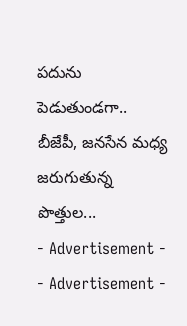పదును పెడుతుండగా.. బీజేపీ, జనసేన మధ్య జరుగుతున్న పొత్తుల...
- Advertisement -
- Advertisement -